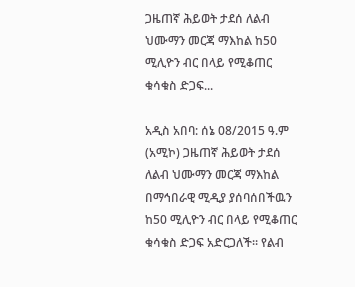ጋዜጠኛ ሕይወት ታደሰ ለልብ ህሙማን መርጃ ማእከል ከ50 ሚሊዮን ብር በላይ የሚቆጠር ቁሳቁስ ድጋፍ...

አዲስ አበባ: ሰኔ 08/2015 ዓ.ም (አሚኮ) ጋዜጠኛ ሕይወት ታደሰ ለልብ ህሙማን መርጃ ማእከል በማኅበራዊ ሚዲያ ያሰባሰበችዉን ከ50 ሚሊዮን ብር በላይ የሚቆጠር ቁሳቁስ ድጋፍ አድርጋለች። የልብ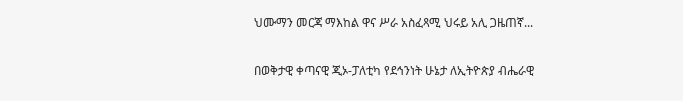ህሙማን መርጃ ማእከል ዋና ሥራ አስፈጻሚ ህሩይ አሊ ጋዜጠኛ...

በወቅታዊ ቀጣናዊ ጂኦ-ፓለቲካ የደኅንነት ሁኔታ ለኢትዮጵያ ብሔራዊ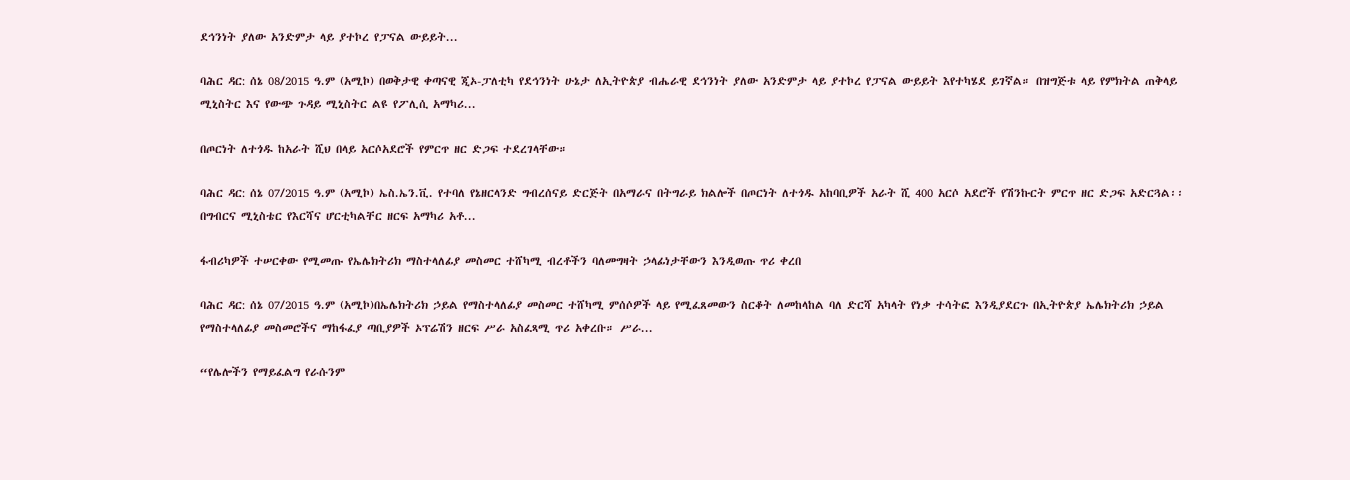ደኅንነት ያለው አንድምታ ላይ ያተኮረ የፓናል ውይይት...

ባሕር ዳር: ሰኔ 08/2015 ዓ.ም (አሚኮ) በወቅታዊ ቀጣናዊ ጂኦ-ፓለቲካ የደኅንነት ሁኔታ ለኢትዮጵያ ብሔራዊ ደኅንነት ያለው አንድምታ ላይ ያተኮረ የፓናል ውይይት እየተካሄደ ይገኛል። በዝግጅቱ ላይ የምክትል ጠቅላይ ሚኒስትር እና የውጭ ጉዳይ ሚኒስትር ልዩ የፖሊሲ አማካሪ...

በጦርነት ለተጎዱ ከአራት ሺህ በላይ አርሶአደሮች የምርጥ ዘር ድጋፍ ተደረገላቸው።

ባሕር ዳር: ሰኔ 07/2015 ዓ.ም (አሚኮ) ኤስ.ኤን.ቪ. የተባለ የኔዘርላንድ ግብረሰናይ ድርጅት በአማራና በትግራይ ክልሎች በጦርነት ለተጎዱ አከባቢዎች አራት ሺ 400 አርሶ አደሮች የሽንኩርት ምርጥ ዘር ድጋፍ አድርጓል፡፡ በግብርና ሚኒስቴር የእርሻና ሆርቲካልቸር ዘርፍ አማካሪ አቶ...

ፋብሪካዎች ተሠርቀው የሚመጡ የኤሌክትሪክ ማስተላለፊያ መስመር ተሸካሚ ብረቶችን ባለመግዛት ኃላፊነታቸውን እንዲወጡ ጥሪ ቀረበ

ባሕር ዳር: ሰኔ 07/2015 ዓ.ም (አሚኮ)በኤሌክትሪክ ኃይል የማስተላለፊያ መስመር ተሸካሚ ምሰሶዎች ላይ የሚፈጸመውን ስርቆት ለመከላከል ባለ ድርሻ አካላት የነቃ ተሳትፎ እንዲያደርጉ በኢትዮጵያ ኤሌክትሪክ ኃይል የማስተላለፊያ መስመሮችና ማከፋፈያ ጣቢያዎች ኦፕሬሽን ዘርፍ ሥራ አስፈጻሚ ጥሪ አቀረቡ። ሥራ...

“የሌሎችን የማይፈልግ የራሱንም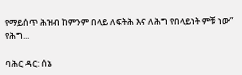የማይሰጥ ሕዝብ ከምንም በላይ ለፍትሕ እና ለሕግ የበላይነት ምቹ ነው” የሕግ...

ባሕር ዳር: ሰኔ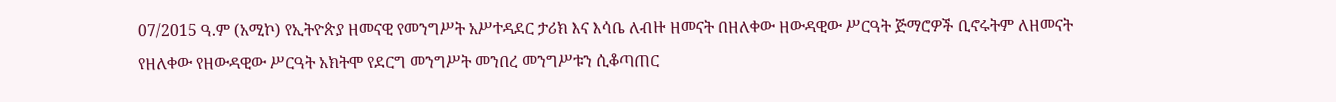07/2015 ዓ.ም (አሚኮ) የኢትዮጵያ ዘመናዊ የመንግሥት አሥተዳደር ታሪክ እና እሳቤ ለብዙ ዘመናት በዘለቀው ዘውዳዊው ሥርዓት ጅማሮዎች ቢኖሩትም ለዘመናት የዘለቀው የዘውዳዊው ሥርዓት አክትሞ የደርግ መንግሥት መንበረ መንግሥቱን ሲቆጣጠር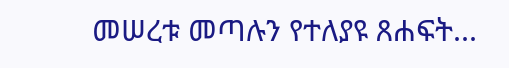መሠረቱ መጣሉን የተለያዩ ጸሐፍት...